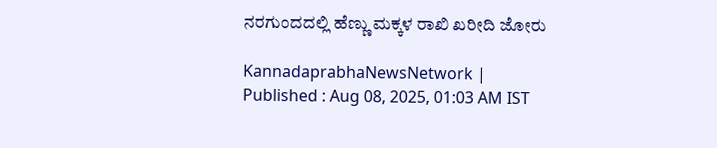ನರಗುಂದದಲ್ಲಿ ಹೆಣ್ಣು ಮಕ್ಕಳ ರಾಖಿ ಖರೀದಿ ಜೋರು

KannadaprabhaNewsNetwork |
Published : Aug 08, 2025, 01:03 AM IST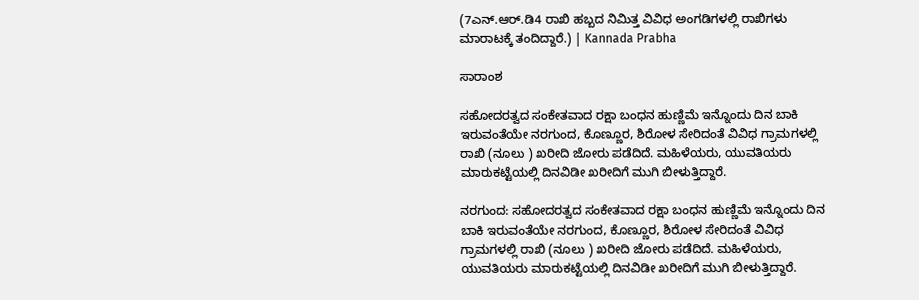(7ಎನ್.ಆರ್.ಡಿ4 ರಾಖಿ ಹಬ್ಬದ ನಿಮಿತ್ತ ವಿವಿಧ ಅಂಗಡಿಗಳಲ್ಲಿ ರಾಖಿಗಳು ಮಾರಾಟಕ್ಕೆ ತಂದಿದ್ದಾರೆ.) | Kannada Prabha

ಸಾರಾಂಶ

ಸಹೋದರತ್ವದ ಸಂಕೇತವಾದ ರಕ್ಷಾ ಬಂಧನ ಹುಣ್ಣಿಮೆ ಇನ್ನೊಂದು ದಿನ ಬಾಕಿ ಇರುವಂತೆಯೇ ನರಗುಂದ, ಕೊಣ್ಣೂರ, ಶಿರೋಳ ಸೇರಿದಂತೆ ವಿವಿಧ ಗ್ರಾಮಗಳಲ್ಲಿ ರಾಖಿ (ನೂಲು ) ಖರೀದಿ ಜೋರು ಪಡೆದಿದೆ. ಮಹಿಳೆಯರು, ಯುವತಿಯರು ಮಾರುಕಟ್ಟೆಯಲ್ಲಿ ದಿನವಿಡೀ ಖರೀದಿಗೆ ಮುಗಿ ಬೀಳುತ್ತಿದ್ದಾರೆ.

ನರಗುಂದ: ಸಹೋದರತ್ವದ ಸಂಕೇತವಾದ ರಕ್ಷಾ ಬಂಧನ ಹುಣ್ಣಿಮೆ ಇನ್ನೊಂದು ದಿನ ಬಾಕಿ ಇರುವಂತೆಯೇ ನರಗುಂದ, ಕೊಣ್ಣೂರ, ಶಿರೋಳ ಸೇರಿದಂತೆ ವಿವಿಧ ಗ್ರಾಮಗಳಲ್ಲಿ ರಾಖಿ (ನೂಲು ) ಖರೀದಿ ಜೋರು ಪಡೆದಿದೆ. ಮಹಿಳೆಯರು, ಯುವತಿಯರು ಮಾರುಕಟ್ಟೆಯಲ್ಲಿ ದಿನವಿಡೀ ಖರೀದಿಗೆ ಮುಗಿ ಬೀಳುತ್ತಿದ್ದಾರೆ.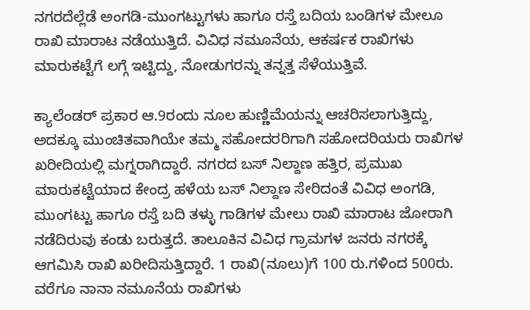ನಗರದೆಲ್ಲೆಡೆ ಅಂಗಡಿ-ಮುಂಗಟ್ಟುಗಳು ಹಾಗೂ ರಸ್ತೆ ಬದಿಯ ಬಂಡಿಗಳ ಮೇಲೂ ರಾಖಿ ಮಾರಾಟ ನಡೆಯುತ್ತಿದೆ. ವಿವಿಧ ನಮೂನೆಯ, ಆಕರ್ಷಕ ರಾಖಿಗಳು ಮಾರುಕಟ್ಟೆಗೆ ಲಗ್ಗೆ ಇಟ್ಟಿದ್ದು, ನೋಡುಗರನ್ನು ತನ್ನತ್ತ ಸೆಳೆಯುತ್ತಿವೆ.

ಕ್ಯಾಲೆಂಡರ್ ಪ್ರಕಾರ ಆ.9ರಂದು ನೂಲ ಹುಣ್ಣಿಮೆಯನ್ನು ಆಚರಿಸಲಾಗುತ್ತಿದ್ದು, ಅದಕ್ಕೂ ಮುಂಚಿತವಾಗಿಯೇ ತಮ್ಮ ಸಹೋದರರಿಗಾಗಿ ಸಹೋದರಿಯರು ರಾಖಿಗಳ ಖರೀದಿಯಲ್ಲಿ ಮಗ್ನರಾಗಿದ್ದಾರೆ. ನಗರದ ಬಸ್ ನಿಲ್ದಾಣ ಹತ್ತಿರ, ಪ್ರಮುಖ ಮಾರುಕಟ್ಟೆಯಾದ ಕೇಂದ್ರ ಹಳೆಯ ಬಸ್ ನಿಲ್ದಾಣ ಸೇರಿದಂತೆ ವಿವಿಧ ಅಂಗಡಿ, ಮುಂಗಟ್ಟು ಹಾಗೂ ರಸ್ತೆ ಬದಿ ತಳ್ಳು ಗಾಡಿಗಳ ಮೇಲು ರಾಖಿ ಮಾರಾಟ ಜೋರಾಗಿ ನಡೆದಿರುವು ಕಂಡು ಬರುತ್ತದೆ. ತಾಲೂಕಿನ ವಿವಿಧ ಗ್ರಾಮಗಳ ಜನರು ನಗರಕ್ಕೆ ಆಗಮಿಸಿ ರಾಖಿ ಖರೀದಿಸುತ್ತಿದ್ದಾರೆ. 1 ರಾಖಿ(ನೂಲು)ಗೆ 100 ರು.ಗಳಿಂದ 500ರು. ವರೆಗೂ ನಾನಾ ನಮೂನೆಯ ರಾಖಿಗಳು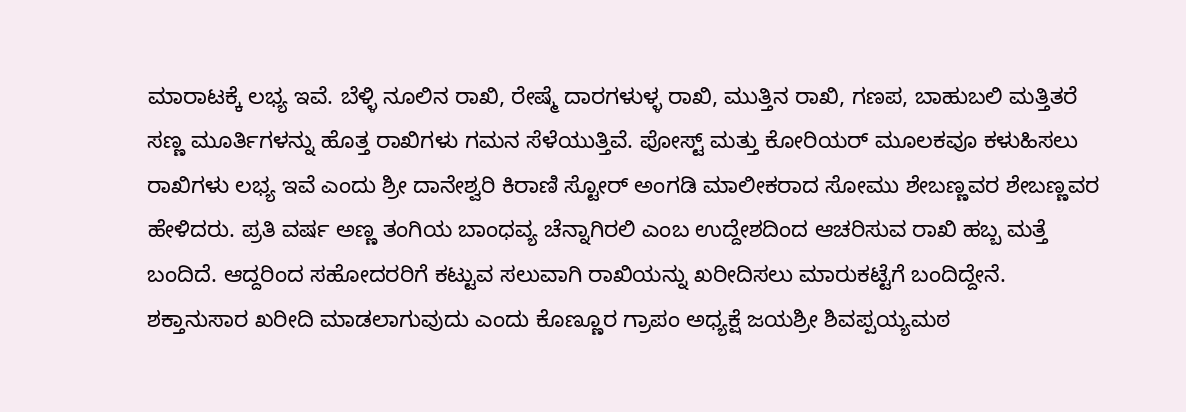ಮಾರಾಟಕ್ಕೆ ಲಭ್ಯ ಇವೆ. ಬೆಳ್ಳಿ ನೂಲಿನ ರಾಖಿ, ರೇಷ್ಮೆ ದಾರಗಳುಳ್ಳ ರಾಖಿ, ಮುತ್ತಿನ ರಾಖಿ, ಗಣಪ, ಬಾಹುಬಲಿ ಮತ್ತಿತರೆ ಸಣ್ಣ ಮೂರ್ತಿಗಳನ್ನು ಹೊತ್ತ ರಾಖಿಗಳು ಗಮನ ಸೆಳೆಯುತ್ತಿವೆ. ಪೋಸ್ಟ್ ಮತ್ತು ಕೋರಿಯರ್ ಮೂಲಕವೂ ಕಳುಹಿಸಲು ರಾಖಿಗಳು ಲಭ್ಯ ಇವೆ ಎಂದು ಶ್ರೀ ದಾನೇಶ್ವರಿ ಕಿರಾಣಿ ಸ್ಟೋರ್ ಅಂಗಡಿ ಮಾಲೀಕರಾದ ಸೋಮು ಶೇಬಣ್ಣವರ ಶೇಬಣ್ಣವರ ಹೇಳಿದರು. ಪ್ರತಿ ವರ್ಷ ಅಣ್ಣ ತಂಗಿಯ ಬಾಂಧವ್ಯ ಚೆನ್ನಾಗಿರಲಿ ಎಂಬ ಉದ್ದೇಶದಿಂದ ಆಚರಿಸುವ ರಾಖಿ ಹಬ್ಬ ಮತ್ತೆ ಬಂದಿದೆ. ಆದ್ದರಿಂದ ಸಹೋದರರಿಗೆ ಕಟ್ಟುವ ಸಲುವಾಗಿ ರಾಖಿಯನ್ನು ಖರೀದಿಸಲು ಮಾರುಕಟ್ಟೆಗೆ ಬಂದಿದ್ದೇನೆ. ಶಕ್ತಾನುಸಾರ ಖರೀದಿ ಮಾಡಲಾಗುವುದು ಎಂದು ಕೊಣ್ಣೂರ ಗ್ರಾಪಂ ಅಧ್ಯಕ್ಷೆ ಜಯಶ್ರೀ ಶಿವಪ್ಪಯ್ಯಮಠ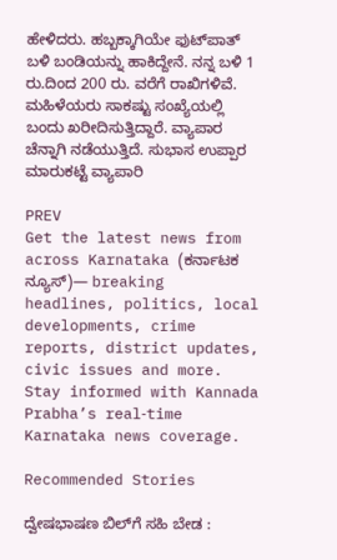ಹೇಳಿದರು. ಹಬ್ಬಕ್ಕಾಗಿಯೇ ಫುಟ್‌ಪಾತ್ ಬಳಿ ಬಂಡಿಯನ್ನು ಹಾಕಿದ್ದೇನೆ. ನನ್ನ ಬಳಿ 1 ರು.ದಿಂದ 200 ರು. ವರೆಗೆ ರಾಖಿಗಳಿವೆ. ಮಹಿಳೆಯರು ಸಾಕಷ್ಟು ಸಂಖ್ಯೆಯಲ್ಲಿ ಬಂದು ಖರೀದಿಸುತ್ತಿದ್ದಾರೆ. ವ್ಯಾಪಾರ ಚೆನ್ನಾಗಿ ನಡೆಯುತ್ತಿದೆ. ಸುಭಾಸ ಉಪ್ಪಾರ ಮಾರುಕಟ್ಟೆ ವ್ಯಾಪಾರಿ

PREV
Get the latest news from across Karnataka (ಕರ್ನಾಟಕ ನ್ಯೂಸ್)— breaking headlines, politics, local developments, crime reports, district updates, civic issues and more. Stay informed with Kannada Prabha’s real‑time Karnataka news coverage.

Recommended Stories

ದ್ವೇಷಭಾಷಣ ಬಿಲ್‌ಗೆ ಸಹಿ ಬೇಡ :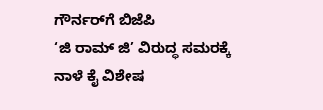ಗೌರ್ನರ್‌ಗೆ ಬಿಜೆಪಿ
‘ಜಿ ರಾಮ್‌ ಜಿ’ ವಿರುದ್ಧ ಸಮರಕ್ಕೆ ನಾಳೆ ಕೈ ವಿಶೇಷ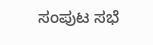ಸಂಪುಟ ಸಭೆ